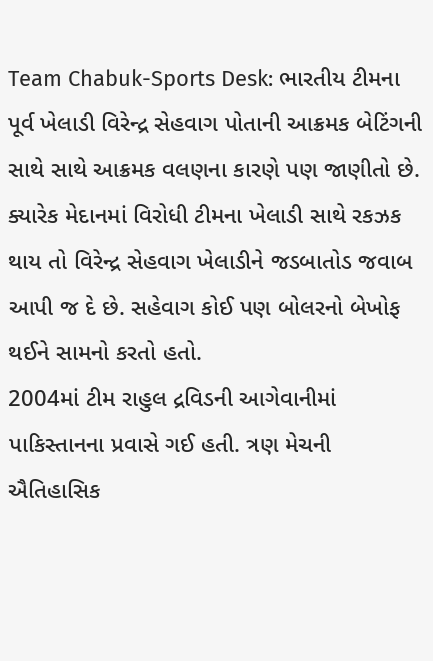Team Chabuk-Sports Desk: ભારતીય ટીમના પૂર્વ ખેલાડી વિરેન્દ્ર સેહવાગ પોતાની આક્રમક બેટિંગની સાથે સાથે આક્રમક વલણના કારણે પણ જાણીતો છે. ક્યારેક મેદાનમાં વિરોધી ટીમના ખેલાડી સાથે રકઝક થાય તો વિરેન્દ્ર સેહવાગ ખેલાડીને જડબાતોડ જવાબ આપી જ દે છે. સહેવાગ કોઈ પણ બોલરનો બેખોફ થઈને સામનો કરતો હતો.
2004માં ટીમ રાહુલ દ્રવિડની આગેવાનીમાં પાકિસ્તાનના પ્રવાસે ગઈ હતી. ત્રણ મેચની ઐતિહાસિક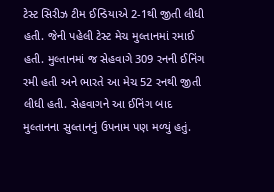ટેસ્ટ સિરીઝ ટીમ ઈન્ડિયાએ 2-1થી જીતી લીધી હતી. જેની પહેલી ટેસ્ટ મેચ મુલ્તાનમાં રમાઈ હતી. મુલ્તાનમાં જ સેહવાગે 309 રનની ઈનિંગ રમી હતી અને ભારતે આ મેચ 52 રનથી જીતી લીધી હતી. સેહવાગને આ ઈનિંગ બાદ મુલ્તાનના સુલ્તાનનું ઉપનામ પણ મળ્યું હતું.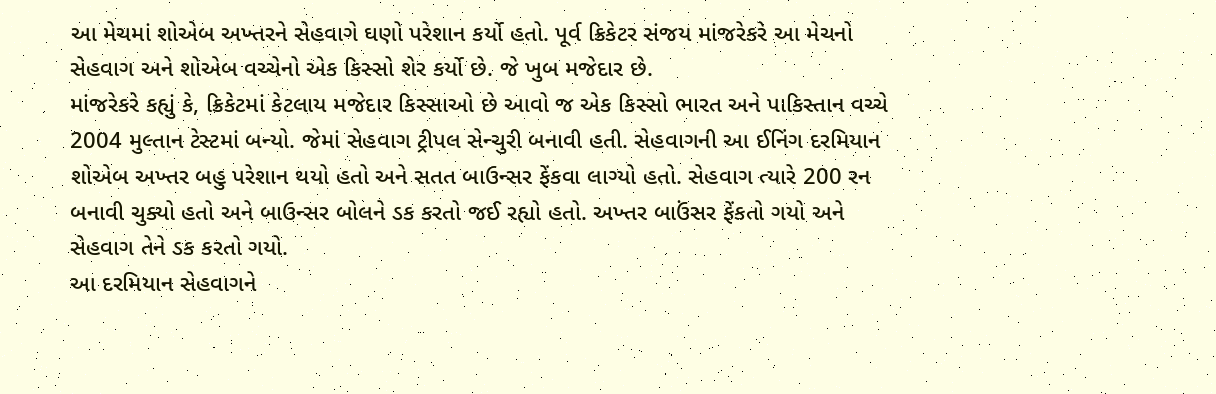આ મેચમાં શોએબ અખ્તરને સેહવાગે ઘણો પરેશાન કર્યો હતો. પૂર્વ ક્રિકેટર સંજય માંજરેકરે આ મેચનો સેહવાગ અને શોએબ વચ્ચેનો એક કિસ્સો શેર કર્યો છે. જે ખુબ મજેદાર છે.
માંજરેકરે કહ્યું કે, ક્રિકેટમાં કેટલાય મજેદાર કિસ્સાઓ છે આવો જ એક કિસ્સો ભારત અને પાકિસ્તાન વચ્ચે 2004 મુલ્તાન ટેસ્ટમાં બન્યો. જેમાં સેહવાગ ટ્રીપલ સેન્ચુરી બનાવી હતી. સેહવાગની આ ઈનિંગ દરમિયાન શોએબ અખ્તર બહુ પરેશાન થયો હતો અને સતત બાઉન્સર ફેંકવા લાગ્યો હતો. સેહવાગ ત્યારે 200 રન બનાવી ચુક્યો હતો અને બાઉન્સર બોલને ડક કરતો જઈ રહ્યો હતો. અખ્તર બાઉંસર ફેંકતો ગયો અને સેહવાગ તેને ડક કરતો ગયો.
આ દરમિયાન સેહવાગને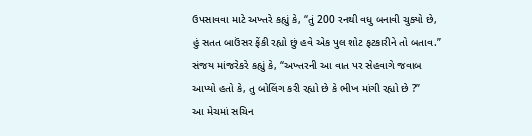ઉપસાવવા માટે અખ્તરે કહ્યું કે, “તું 200 રનથી વધુ બનાવી ચુક્યો છે, હું સતત બાઉંસર ફેંકી રહ્યો છું હવે એક પુલ શોટ ફટકારીને તો બતાવ.”
સંજય માંજરેકરે કહ્યું કે, “અખ્તરની આ વાત પર સેહવાગે જવાબ આપ્યો હતો કે, તુ બોલિંગ કરી રહ્યો છે કે ભીખ માંગી રહ્યો છે ?”
આ મેચમાં સચિન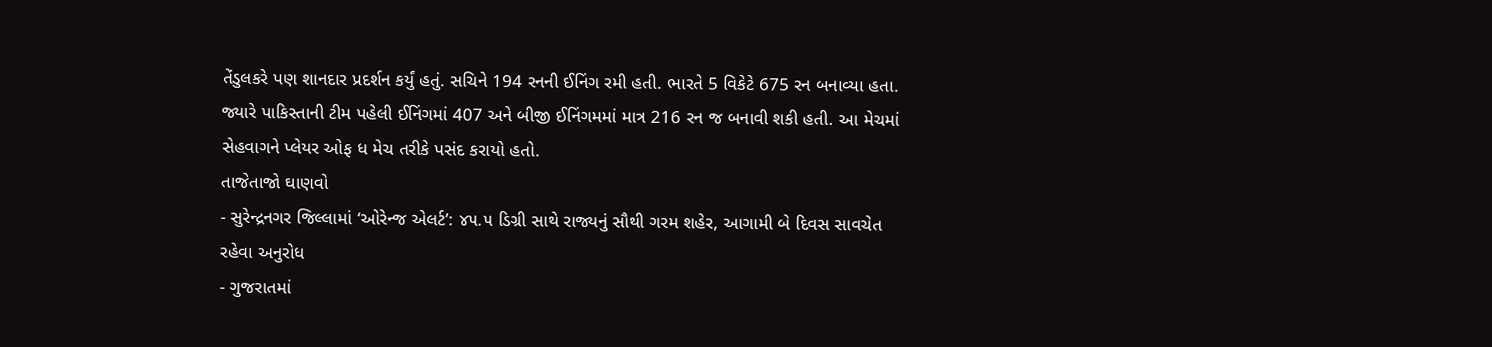તેંડુલકરે પણ શાનદાર પ્રદર્શન કર્યું હતું. સચિને 194 રનની ઈનિંગ રમી હતી. ભારતે 5 વિકેટે 675 રન બનાવ્યા હતા. જ્યારે પાકિસ્તાની ટીમ પહેલી ઈનિંગમાં 407 અને બીજી ઈનિંગમમાં માત્ર 216 રન જ બનાવી શકી હતી. આ મેચમાં સેહવાગને પ્લેયર ઓફ ધ મેચ તરીકે પસંદ કરાયો હતો.
તાજેતાજો ઘાણવો
- સુરેન્દ્રનગર જિલ્લામાં ‘ઓરેન્જ એલર્ટ’: ૪૫.૫ ડિગ્રી સાથે રાજ્યનું સૌથી ગરમ શહેર, આગામી બે દિવસ સાવચેત રહેવા અનુરોધ
- ગુજરાતમાં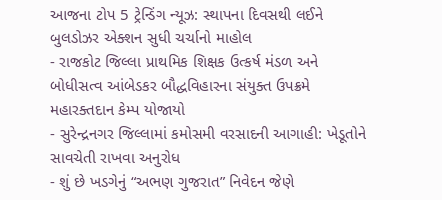આજના ટોપ 5 ટ્રેન્ડિંગ ન્યૂઝ: સ્થાપના દિવસથી લઈને બુલડોઝર એક્શન સુધી ચર્ચાનો માહોલ
- રાજકોટ જિલ્લા પ્રાથમિક શિક્ષક ઉત્કર્ષ મંડળ અને બોધીસત્વ આંબેડકર બૌદ્ધવિહારના સંયુક્ત ઉપક્રમે મહારક્તદાન કેમ્પ યોજાયો
- સુરેન્દ્રનગર જિલ્લામાં કમોસમી વરસાદની આગાહી: ખેડૂતોને સાવચેતી રાખવા અનુરોધ
- શું છે ખડગેનું “અભણ ગુજરાત” નિવેદન જેણે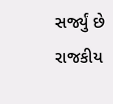સર્જ્યું છે રાજકીય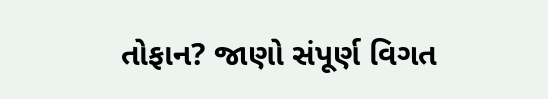તોફાન? જાણો સંપૂર્ણ વિગત